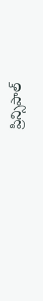ప్రిన్సిపాల్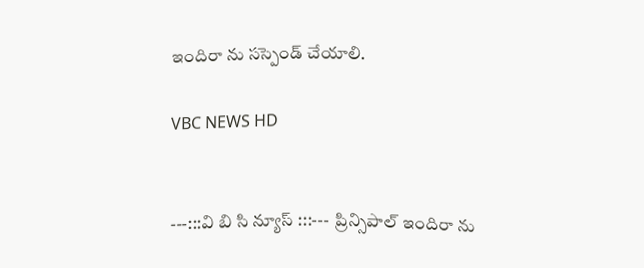ఇందిరా ను సస్పెండ్ చేయాలి.

VBC NEWS HD


---:::వి బి సి న్యూస్ :::---  ప్రిన్సిపాల్ ఇందిరా ను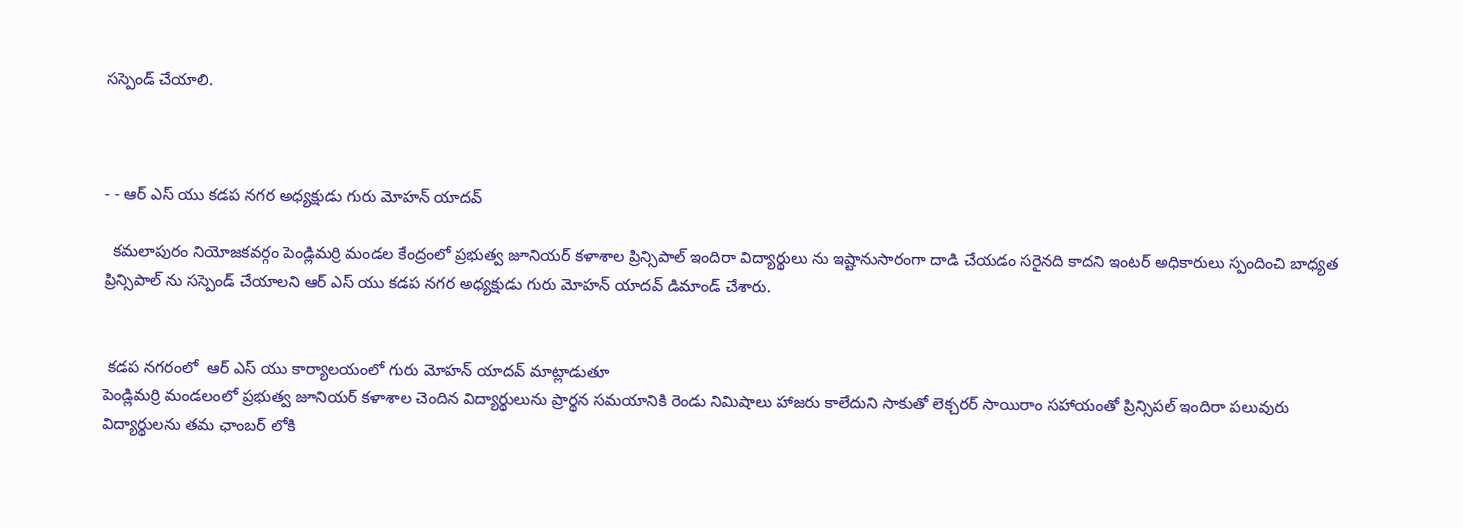సస్పెండ్ చేయాలి.



- - ఆర్ ఎస్ యు కడప నగర అధ్యక్షుడు గురు మోహన్ యాదవ్

  కమలాపురం నియోజకవర్గం పెండ్లిమర్రి మండల కేంద్రంలో ప్రభుత్వ జూనియర్ కళాశాల ప్రిన్సిపాల్ ఇందిరా విద్యార్థులు ను ఇష్టానుసారంగా దాడి చేయడం సరైనది కాదని ఇంటర్ అధికారులు స్పందించి బాధ్యత  ప్రిన్సిపాల్ ను సస్పెండ్ చేయాలని ఆర్ ఎస్ యు కడప నగర అధ్యక్షుడు గురు మోహన్ యాదవ్ డిమాండ్ చేశారు.


 కడప నగరంలో  ఆర్ ఎస్ యు కార్యాలయంలో గురు మోహన్ యాదవ్ మాట్లాడుతూ
పెండ్లిమర్రి మండలంలో ప్రభుత్వ జూనియర్ కళాశాల చెందిన విద్యార్థులును ప్రార్థన సమయానికి రెండు నిమిషాలు హాజరు కాలేదుని సాకుతో లెక్చరర్ సాయిరాం సహాయంతో ప్రిన్సిపల్ ఇందిరా పలువురు విద్యార్థులను తమ ఛాంబర్ లోకి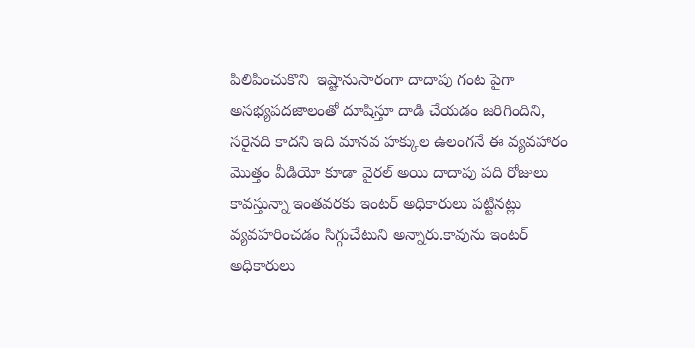పిలిపించుకొని  ఇష్టానుసారంగా దాదాపు గంట పైగా అసభ్యపదజాలంతో దూషిస్తూ దాడి చేయడం జరిగిందిని, సరైనది కాదని ఇది మానవ హక్కుల ఉలంగనే ఈ వ్యవహారం మొత్తం వీడియో కూడా వైరల్ అయి దాదాపు పది రోజులు కావస్తున్నా ఇంతవరకు ఇంటర్ అధికారులు పట్టినట్లు వ్యవహరించడం సిగ్గుచేటుని అన్నారు.కావును ఇంటర్ అధికారులు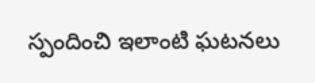స్పందించి ఇలాంటి ఘటనలు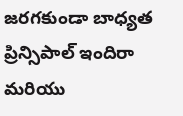జరగకుండా బాధ్యత ప్రిన్సిపాల్ ఇందిరా మరియు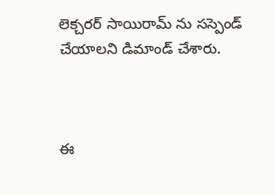లెక్చరర్ సాయిరామ్ ను సస్పెండ్ చేయాలని డిమాండ్ చేశారు.



ఈ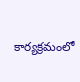కార్యక్రమంలో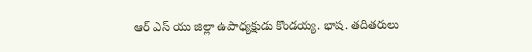ఆర్ ఎస్ యు జిల్లా ఉపాధ్యక్షుడు కొండయ్య. భాష. తదితరులు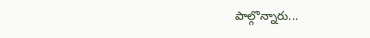పాల్గొన్నారు...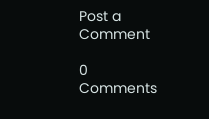Post a Comment

0 Comments